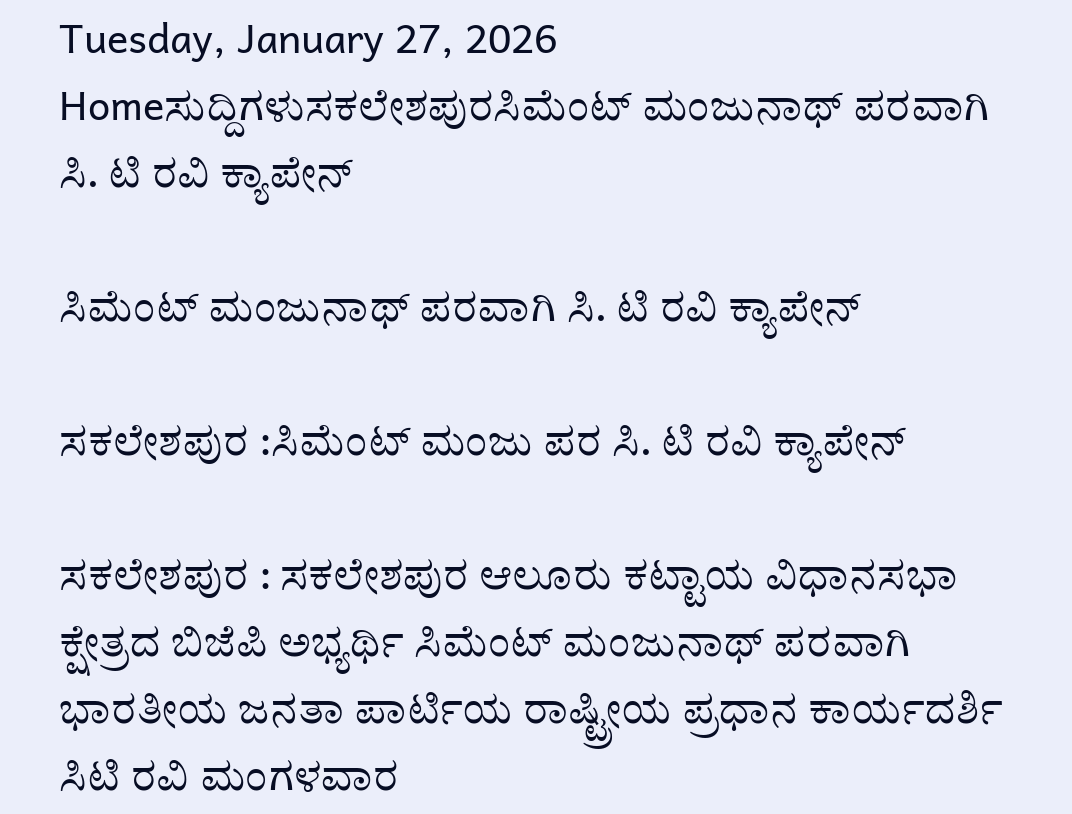Tuesday, January 27, 2026
Homeಸುದ್ದಿಗಳುಸಕಲೇಶಪುರಸಿಮೆಂಟ್ ಮಂಜುನಾಥ್ ಪರವಾಗಿ ಸಿ. ಟಿ ರವಿ ಕ್ಯಾಪೇನ್

ಸಿಮೆಂಟ್ ಮಂಜುನಾಥ್ ಪರವಾಗಿ ಸಿ. ಟಿ ರವಿ ಕ್ಯಾಪೇನ್

ಸಕಲೇಶಪುರ :ಸಿಮೆಂಟ್ ಮಂಜು ಪರ ಸಿ. ಟಿ ರವಿ ಕ್ಯಾಪೇನ್

ಸಕಲೇಶಪುರ : ಸಕಲೇಶಪುರ ಆಲೂರು ಕಟ್ಟಾಯ ವಿಧಾನಸಭಾ ಕ್ಷೇತ್ರದ ಬಿಜೆಪಿ ಅಭ್ಯರ್ಥಿ ಸಿಮೆಂಟ್ ಮಂಜುನಾಥ್ ಪರವಾಗಿ ಭಾರತೀಯ ಜನತಾ ಪಾರ್ಟಿಯ ರಾಷ್ಟ್ರೀಯ ಪ್ರಧಾನ ಕಾರ್ಯದರ್ಶಿ ಸಿಟಿ ರವಿ ಮಂಗಳವಾರ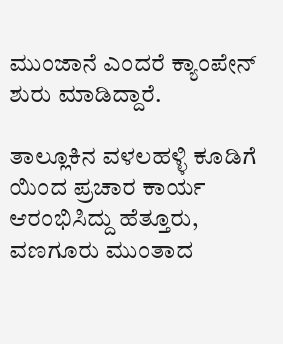ಮುಂಜಾನೆ ಎಂದರೆ ಕ್ಯಾಂಪೇನ್ ಶುರು ಮಾಡಿದ್ದಾರೆ.

ತಾಲ್ಲೂಕಿನ ವಳಲಹಳ್ಳಿ ಕೂಡಿಗೆ ಯಿಂದ ಪ್ರಚಾರ ಕಾರ್ಯ ಆರಂಭಿಸಿದ್ದು ಹೆತ್ತೂರು, ವಣಗೂರು ಮುಂತಾದ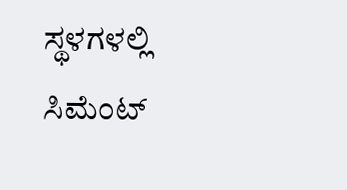ಸ್ಥಳಗಳಲ್ಲಿ ಸಿಮೆಂಟ್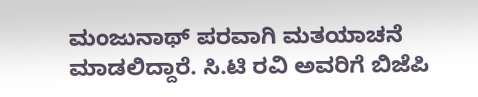ಮಂಜುನಾಥ್ ಪರವಾಗಿ ಮತಯಾಚನೆ ಮಾಡಲಿದ್ದಾರೆ. ಸಿ.ಟಿ ರವಿ ಅವರಿಗೆ ಬಿಜೆಪಿ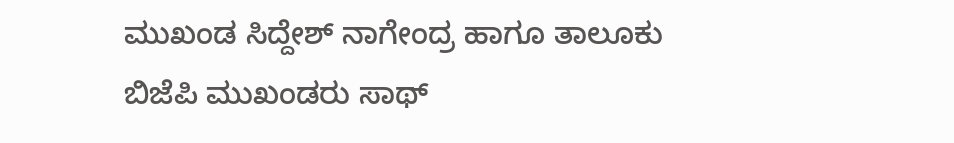ಮುಖಂಡ ಸಿದ್ದೇಶ್ ನಾಗೇಂದ್ರ ಹಾಗೂ ತಾಲೂಕು ಬಿಜೆಪಿ ಮುಖಂಡರು ಸಾಥ್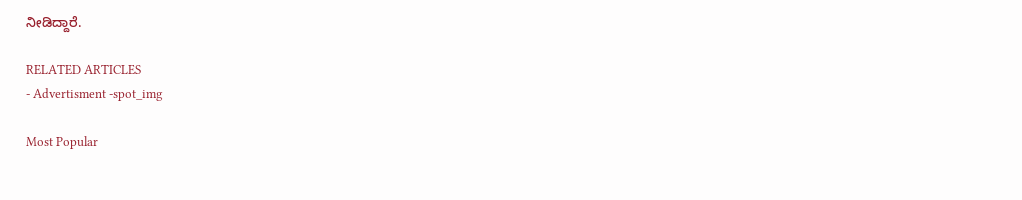ನೀಡಿದ್ದಾರೆ.

RELATED ARTICLES
- Advertisment -spot_img

Most Popular